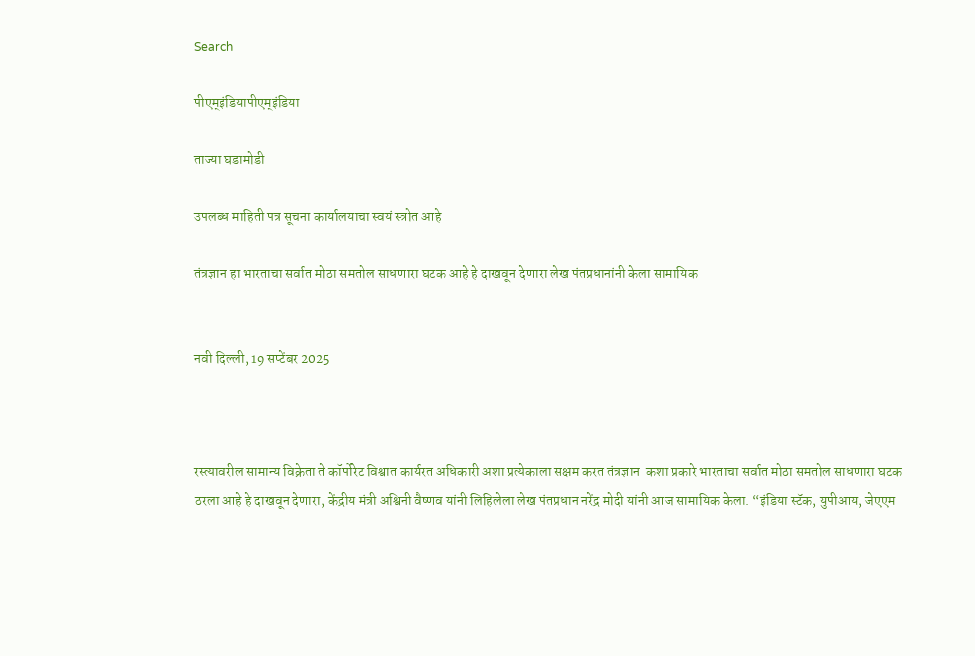Search

पीएम्इंडियापीएम्इंडिया

ताज्या घडामोडी

उपलब्ध माहिती पत्र सूचना कार्यालयाचा स्वयं स्त्रोत आहे

तंत्रज्ञान हा भारताचा सर्वात मोठा समतोल साधणारा घटक आहे हे दाखवून देणारा लेख पंतप्रधानांनी केला सामायिक


नवी दिल्‍ली, 19 सप्‍टेंबर 2025



रस्त्यावरील सामान्य विक्रेता ते कॉर्पोरेट विश्वात कार्यरत अधिकारी अशा प्रत्येकाला सक्षम करत तंत्रज्ञान  कशा प्रकारे भारताचा सर्वात मोठा समतोल साधणारा घटक ठरला आहे हे दाखवून देणारा, केंद्रीय मंत्री अश्विनी वैष्णव यांनी लिहिलेला लेख पंतप्रधान नरेंद्र मोदी यांनी आज सामायिक केला. “इंडिया स्टॅक, युपीआय, जेएएम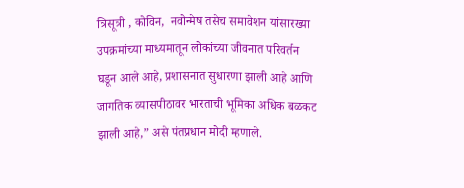त्रिसूत्री , कोविन,  नवोन्मेष तसेच समावेशन यांसारख्या उपक्रमांच्या माध्यमातून लोकांच्या जीवनात परिवर्तन घडून आले आहे, प्रशासनात सुधारणा झाली आहे आणि जागतिक व्यासपीठावर भारताची भूमिका अधिक बळकट झाली आहे,” असे पंतप्रधान मोदी म्हणाले.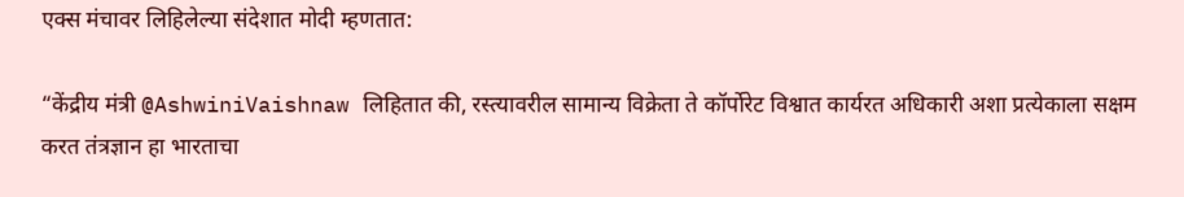एक्स मंचावर लिहिलेल्या संदेशात मोदी म्हणतात:

“केंद्रीय मंत्री @AshwiniVaishnaw लिहितात की, रस्त्यावरील सामान्य विक्रेता ते कॉर्पोरेट विश्वात कार्यरत अधिकारी अशा प्रत्येकाला सक्षम करत तंत्रज्ञान हा भारताचा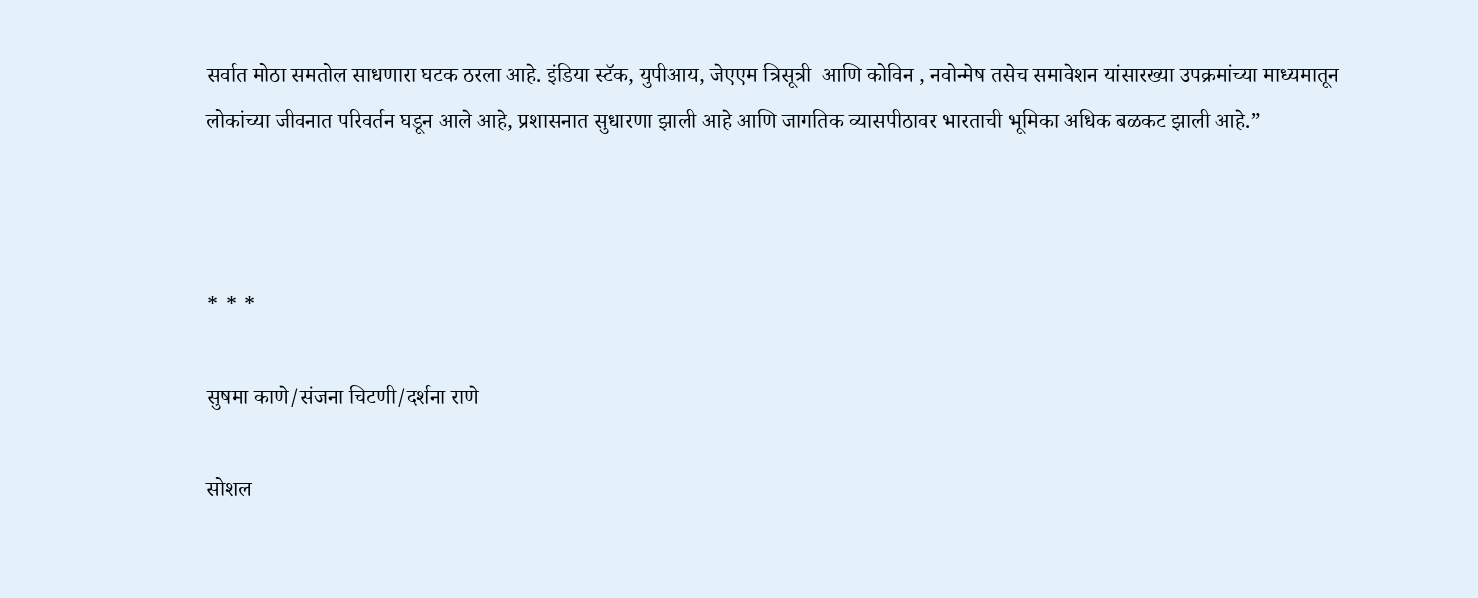सर्वात मोठा समतोल साधणारा घटक ठरला आहे. इंडिया स्टॅक, युपीआय, जेएएम त्रिसूत्री  आणि कोविन , नवोन्मेष तसेच समावेशन यांसारख्या उपक्रमांच्या माध्यमातून लोकांच्या जीवनात परिवर्तन घडून आले आहे, प्रशासनात सुधारणा झाली आहे आणि जागतिक व्यासपीठावर भारताची भूमिका अधिक बळकट झाली आहे.”



* * *

सुषमा काणे/संजना चिटणी/दर्शना राणे

सोशल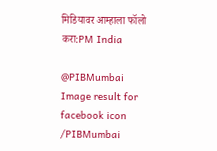मिडियावर आम्हाला फॉलो करा:PM India

@PIBMumbai   Image result for facebook icon /PIBMumbai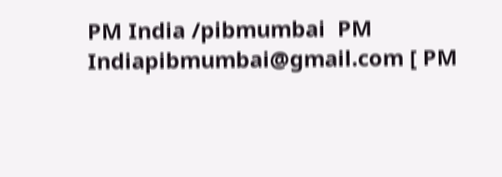PM India /pibmumbai  PM Indiapibmumbai@gmail.com [ PM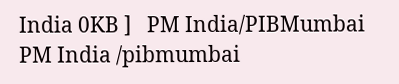India 0KB ]   PM India/PIBMumbai   PM India /pibmumbai